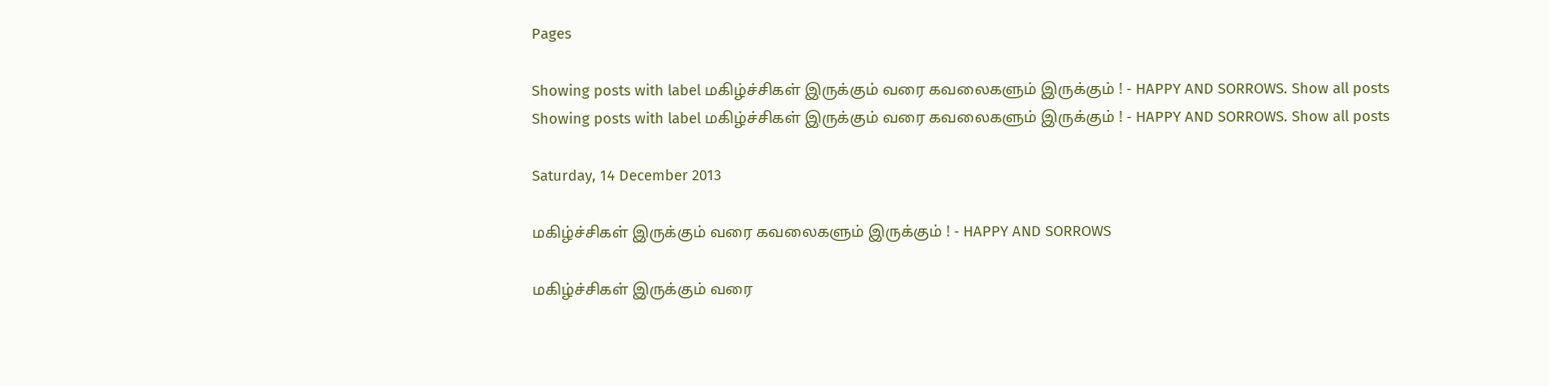Pages

Showing posts with label மகிழ்ச்சிகள் இருக்கும் வரை கவலைகளும் இருக்கும் ! - HAPPY AND SORROWS. Show all posts
Showing posts with label மகிழ்ச்சிகள் இருக்கும் வரை கவலைகளும் இருக்கும் ! - HAPPY AND SORROWS. Show all posts

Saturday, 14 December 2013

மகிழ்ச்சிகள் இருக்கும் வரை கவலைகளும் இருக்கும் ! - HAPPY AND SORROWS

மகிழ்ச்சிகள் இருக்கும் வரை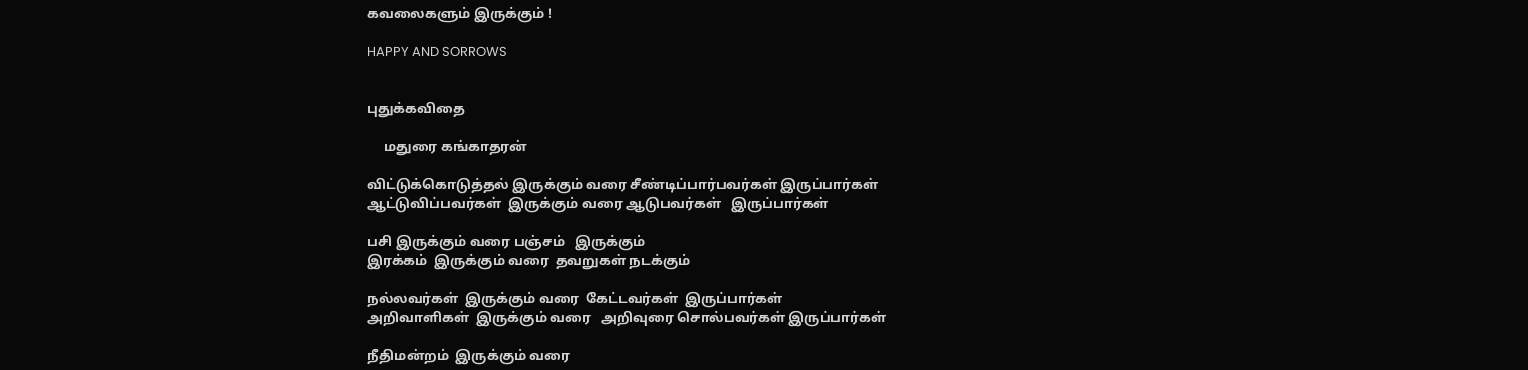கவலைகளும் இருக்கும் !

HAPPY AND SORROWS


புதுக்கவிதை

     மதுரை கங்காதரன்

விட்டுக்கொடுத்தல் இருக்கும் வரை சீண்டிப்பார்பவர்கள் இருப்பார்கள்
ஆட்டுவிப்பவர்கள்  இருக்கும் வரை ஆடுபவர்கள்   இருப்பார்கள்

பசி இருக்கும் வரை பஞ்சம்   இருக்கும்
இரக்கம்  இருக்கும் வரை  தவறுகள் நடக்கும்

நல்லவர்கள்  இருக்கும் வரை  கேட்டவர்கள்  இருப்பார்கள்
அறிவாளிகள்  இருக்கும் வரை   அறிவுரை சொல்பவர்கள் இருப்பார்கள்

நீதிமன்றம்  இருக்கும் வரை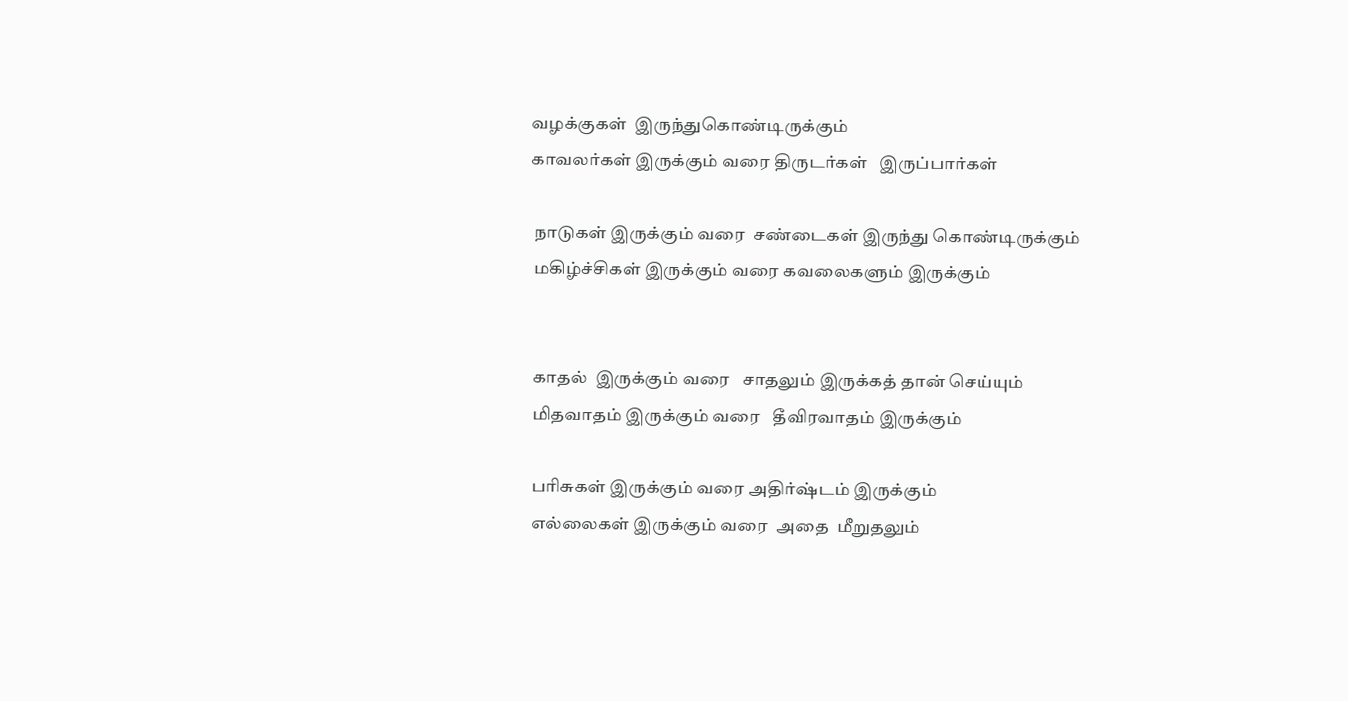வழக்குகள்  இருந்துகொண்டிருக்கும்
காவலர்கள் இருக்கும் வரை திருடர்கள்   இருப்பார்கள்

 நாடுகள் இருக்கும் வரை  சண்டைகள் இருந்து கொண்டிருக்கும்
 மகிழ்ச்சிகள் இருக்கும் வரை கவலைகளும் இருக்கும்


 காதல்  இருக்கும் வரை   சாதலும் இருக்கத் தான் செய்யும்
 மிதவாதம் இருக்கும் வரை   தீவிரவாதம் இருக்கும்

 பரிசுகள் இருக்கும் வரை அதிர்ஷ்டம் இருக்கும்
 எல்லைகள் இருக்கும் வரை  அதை  மீறுதலும்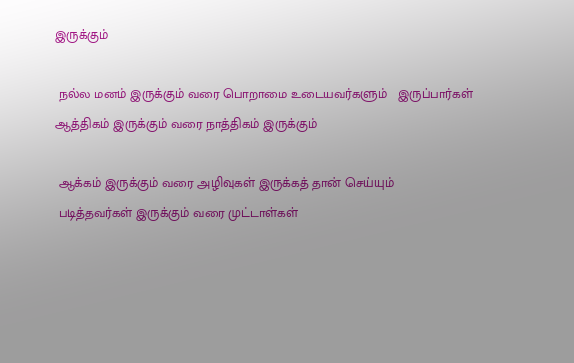இருக்கும்

 நல்ல மனம் இருக்கும் வரை பொறாமை உடையவர்களும்   இருப்பார்கள்
ஆத்திகம் இருக்கும் வரை நாத்திகம் இருக்கும்

 ஆக்கம் இருக்கும் வரை அழிவுகள் இருக்கத் தான் செய்யும்
 படித்தவர்கள் இருக்கும் வரை முட்டாள்கள்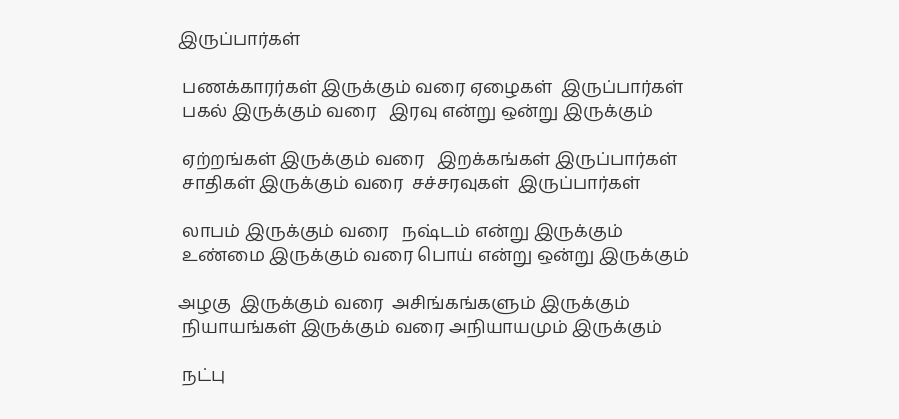இருப்பார்கள்

 பணக்காரர்கள் இருக்கும் வரை ஏழைகள்  இருப்பார்கள்
 பகல் இருக்கும் வரை   இரவு என்று ஒன்று இருக்கும்

 ஏற்றங்கள் இருக்கும் வரை   இறக்கங்கள் இருப்பார்கள்
 சாதிகள் இருக்கும் வரை  சச்சரவுகள்  இருப்பார்கள்

 லாபம் இருக்கும் வரை   நஷ்டம் என்று இருக்கும்
 உண்மை இருக்கும் வரை பொய் என்று ஒன்று இருக்கும்

அழகு  இருக்கும் வரை  அசிங்கங்களும் இருக்கும்
 நியாயங்கள் இருக்கும் வரை அநியாயமும் இருக்கும்

 நட்பு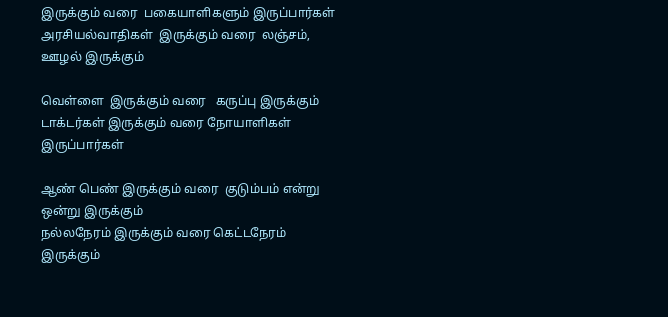இருக்கும் வரை  பகையாளிகளும் இருப்பார்கள்
அரசியல்வாதிகள்  இருக்கும் வரை  லஞ்சம், ஊழல் இருக்கும்

வெள்ளை  இருக்கும் வரை   கருப்பு இருக்கும்
டாக்டர்கள் இருக்கும் வரை நோயாளிகள் இருப்பார்கள்

ஆண் பெண் இருக்கும் வரை  குடும்பம் என்று ஒன்று இருக்கும்
நல்லநேரம் இருக்கும் வரை கெட்டநேரம் இருக்கும்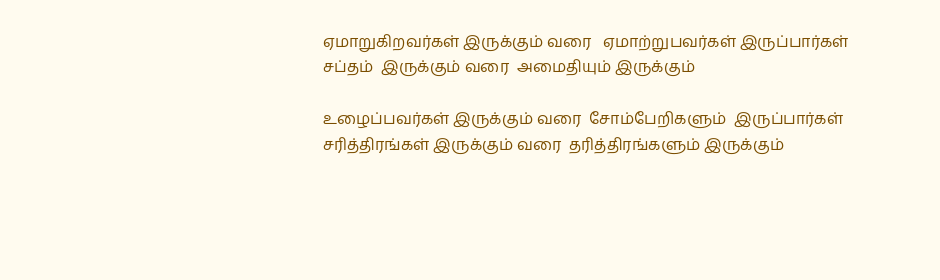ஏமாறுகிறவர்கள் இருக்கும் வரை   ஏமாற்றுபவர்கள் இருப்பார்கள்
சப்தம்  இருக்கும் வரை  அமைதியும் இருக்கும்

உழைப்பவர்கள் இருக்கும் வரை  சோம்பேறிகளும்  இருப்பார்கள்
சரித்திரங்கள் இருக்கும் வரை  தரித்திரங்களும் இருக்கும்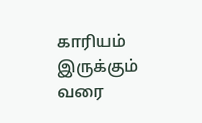காரியம் இருக்கும் வரை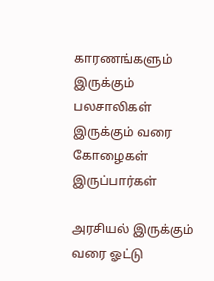காரணங்களும் இருக்கும்
பலசாலிகள் இருக்கும் வரை கோழைகள் இருப்பார்கள்

அரசியல் இருக்கும் வரை ஓட்டு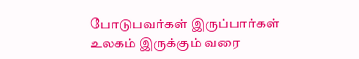போடுபவர்கள் இருப்பார்கள்
உலகம் இருக்கும் வரை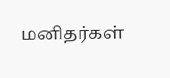மனிதர்கள்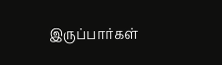இருப்பார்கள்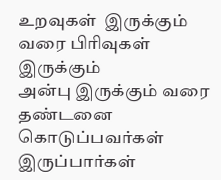உறவுகள்  இருக்கும் வரை பிரிவுகள் இருக்கும்
அன்பு இருக்கும் வரை தண்டனை கொடுப்பவர்கள்   இருப்பார்கள்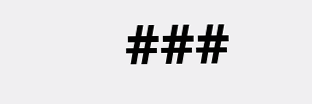###